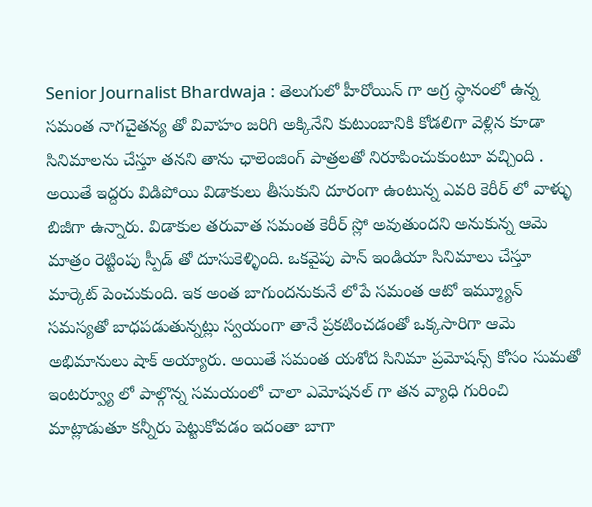Senior Journalist Bhardwaja : తెలుగులో హీరోయిన్ గా అగ్ర స్థానంలో ఉన్న సమంత నాగచైతన్య తో వివాహం జరిగి అక్కినేని కుటుంబానికి కోడలిగా వెళ్లిన కూడా సినిమాలను చేస్తూ తనని తాను ఛాలెంజింగ్ పాత్రలతో నిరూపించుకుంటూ వచ్చింది . అయితే ఇద్దరు విడిపోయి విడాకులు తీసుకుని దూరంగా ఉంటున్న ఎవరి కెరీర్ లో వాళ్ళు బిజీగా ఉన్నారు. విడాకుల తరువాత సమంత కెరీర్ స్లో అవుతుందని అనుకున్న ఆమె మాత్రం రెట్టింపు స్పీడ్ తో దూసుకెళ్ళింది. ఒకవైపు పాన్ ఇండియా సినిమాలు చేస్తూ మార్కెట్ పెంచుకుంది. ఇక అంత బాగుందనుకునే లోపే సమంత ఆటో ఇమ్మ్యూన్ సమస్యతో బాధపడుతున్నట్లు స్వయంగా తానే ప్రకటించడంతో ఒక్కసారిగా ఆమె అభిమానులు షాక్ అయ్యారు. అయితే సమంత యశోద సినిమా ప్రమోషన్స్ కోసం సుమతో ఇంటర్వ్యూ లో పాల్గొన్న సమయంలో చాలా ఎమోషనల్ గా తన వ్యాధి గురించి మాట్లాడుతూ కన్నీరు పెట్టుకోవడం ఇదంతా బాగా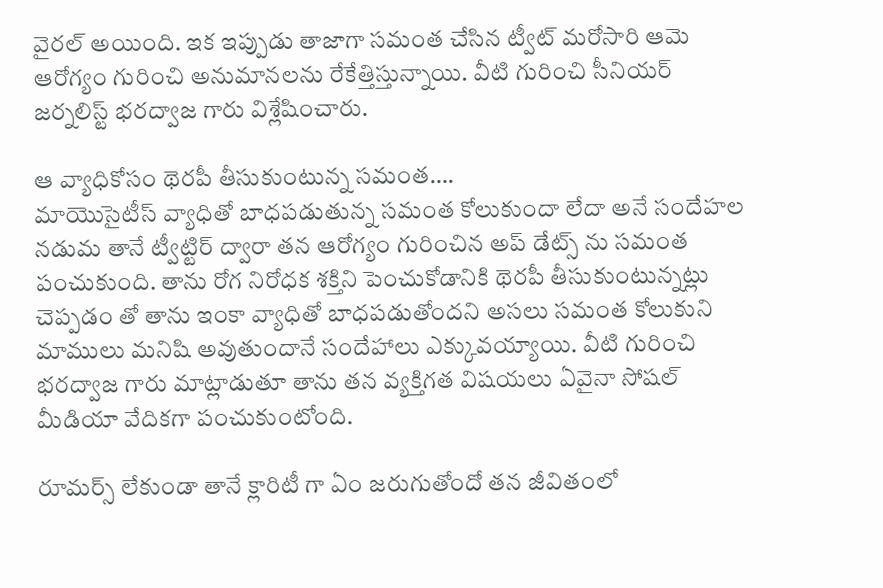వైరల్ అయింది. ఇక ఇప్పుడు తాజాగా సమంత చేసిన ట్వీట్ మరోసారి ఆమె ఆరోగ్యం గురించి అనుమానలను రేకేత్తిస్తున్నాయి. వీటి గురించి సీనియర్ జర్నలిస్ట్ భరద్వాజ గారు విశ్లేషించారు.

ఆ వ్యాధికోసం థెరపీ తీసుకుంటున్న సమంత….
మాయొసైటీస్ వ్యాధితో బాధపడుతున్న సమంత కోలుకుందా లేదా అనే సందేహల నడుమ తానే ట్వీట్టిర్ ద్వారా తన ఆరోగ్యం గురించిన అప్ డేట్స్ ను సమంత పంచుకుంది. తాను రోగ నిరోధక శక్తిని పెంచుకోడానికి థెరపీ తీసుకుంటున్నట్లు చెప్పడం తో తాను ఇంకా వ్యాధితో బాధపడుతోందని అసలు సమంత కోలుకుని మాములు మనిషి అవుతుందానే సందేహాలు ఎక్కువయ్యాయి. వీటి గురించి భరద్వాజ గారు మాట్లాడుతూ తాను తన వ్యక్తిగత విషయలు ఏవైనా సోషల్ మీడియా వేదికగా పంచుకుంటోంది.

రూమర్స్ లేకుండా తానే క్లారిటీ గా ఏం జరుగుతోందో తన జీవితంలో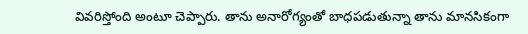వివరిస్తోంది అంటూ చెప్పారు. తాను అనారోగ్యంతో బాధపడుతున్నా తాను మానసికంగా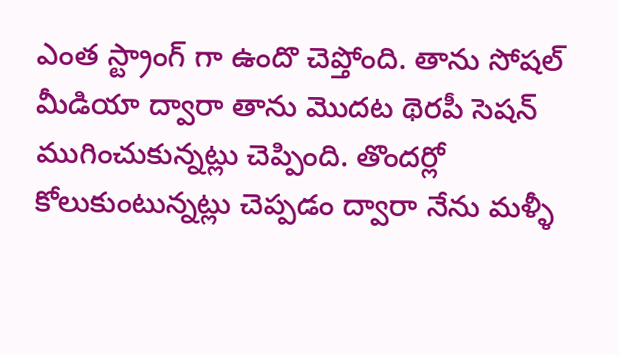ఎంత స్ట్రాంగ్ గా ఉందొ చెప్తోంది. తాను సోషల్ మీడియా ద్వారా తాను మొదట థెరపీ సెషన్ ముగించుకున్నట్లు చెప్పింది. తొందర్లో కోలుకుంటున్నట్లు చెప్పడం ద్వారా నేను మళ్ళీ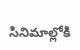సినిమాల్లోకి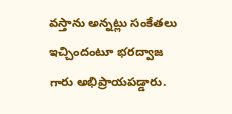వస్తాను అన్నట్లు సంకేతలు ఇచ్చిందంటూ భరద్వాజ గారు అభిప్రాయపడ్డారు.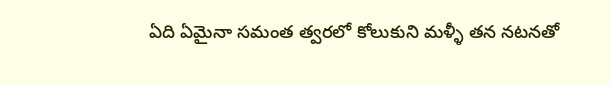ఏది ఏమైనా సమంత త్వరలో కోలుకుని మళ్ళీ తన నటనతో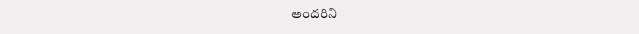అందరిని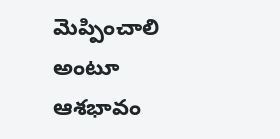మెప్పించాలి అంటూ ఆశభావం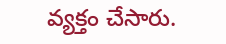వ్యక్తం చేసారు.